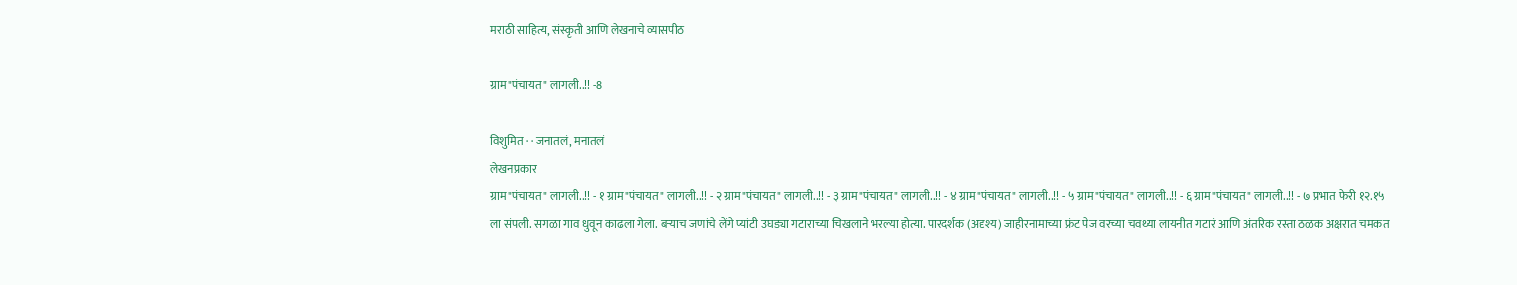मराठी साहित्य, संस्कृती आणि लेखनाचे व्यासपीठ

ग्राम"पंचायत" लागली..!! -8

विशुमित · · जनातलं, मनातलं
लेखनप्रकार
ग्राम"पंचायत" लागली..!! - १ ग्राम"पंचायत" लागली..!! - २ ग्राम"पंचायत" लागली..!! - ३ ग्राम"पंचायत" लागली..!! - ४ ग्राम"पंचायत" लागली..!! - ५ ग्राम"पंचायत" लागली..!! - ६ ग्राम"पंचायत" लागली..!! - ७ प्रभात फेरी १२.१५ ला संपली. सगळा गाव धुवून काढला गेला. बऱ्याच जणांचे लेंगे प्यांटी उघड्या गटाराच्या चिखलाने भरल्या होत्या. पारदर्शक (अदृश्य) जाहीरनामाच्या फ्रंट पेज वरच्या चवथ्या लायनीत गटारं आणि अंतरिक रस्ता ठळक अक्षरात चमकत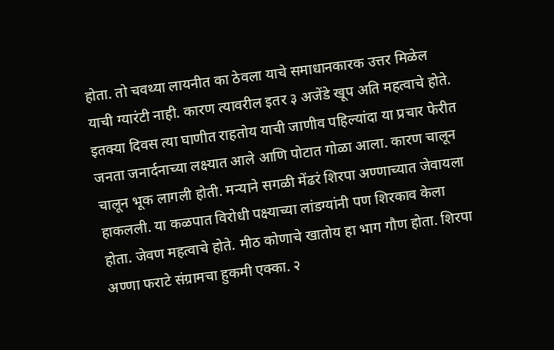होता. तो चवथ्या लायनीत का ठेवला याचे समाधानकारक उत्तर मिळेल याची ग्यारंटी नाही. कारण त्यावरील इतर ३ अजेंडे खूप अति महत्वाचे होते. इतक्या दिवस त्या घाणीत राहतोय याची जाणीव पहिल्यांदा या प्रचार फेरीत जनता जनार्दनाच्या लक्ष्यात आले आणि पोटात गोळा आला. कारण चालून चालून भूक लागली होती. मन्याने सगळी मेंढरं शिरपा अण्णाच्यात जेवायला हाकलली. या कळपात विरोधी पक्ष्याच्या लांडग्यांनी पण शिरकाव केला होता. जेवण महत्वाचे होते. मीठ कोणाचे खातोय हा भाग गौण होता. शिरपा अण्णा फराटे संग्रामचा हुकमी एक्का. २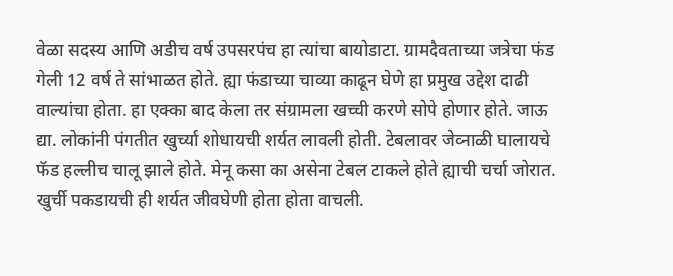वेळा सदस्य आणि अडीच वर्ष उपसरपंच हा त्यांचा बायोडाटा. ग्रामदैवताच्या जत्रेचा फंड गेली 12 वर्ष ते सांभाळत होते. ह्या फंडाच्या चाव्या काढून घेणे हा प्रमुख उद्देश दाढी वाल्यांचा होता. हा एक्का बाद केला तर संग्रामला खच्ची करणे सोपे होणार होते. जाऊ द्या. लोकांनी पंगतीत खुर्च्या शोधायची शर्यत लावली होती. टेबलावर जेव्नाळी घालायचे फॅड हल्लीच चालू झाले होते. मेनू कसा का असेना टेबल टाकले होते ह्याची चर्चा जोरात. खुर्ची पकडायची ही शर्यत जीवघेणी होता होता वाचली.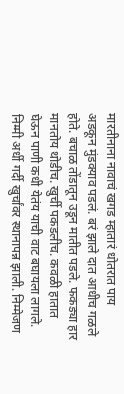मारतीनाना नावाचं खगड म्हातारं धोतरात पाय अडकून मुंडक्याव पडलं. बरं झाले दात आधीच गळले होते. बचाळ तोंडातून उडून मातीत पडले. फकड्या हार मानतोय थोडीच. खुर्ची पकडलीच. कवळी हातात घेऊन पाणी कधी येतंय याची वाट बघायला लागले. निम्मी अर्धी गर्दी खुर्चांवर स्थानापन्न झाली. निम्मेजण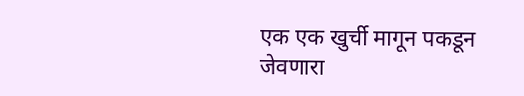एक एक खुर्ची मागून पकडून जेवणारा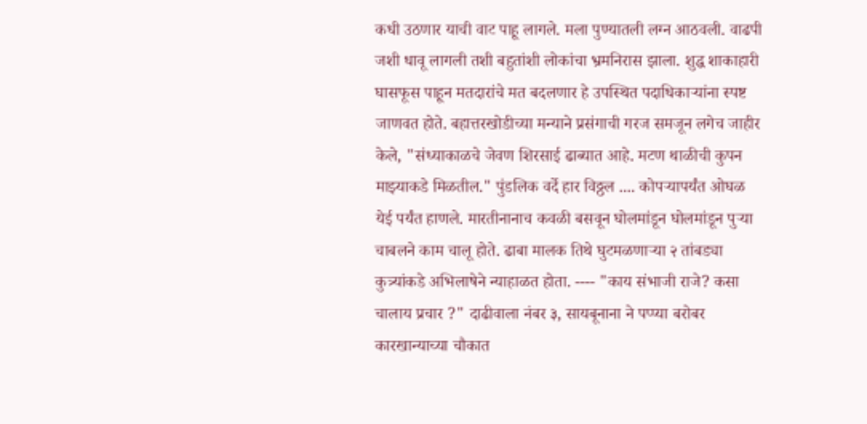कधी उठणार याची वाट पाहू लागले. मला पुण्यातली लग्न आठवली. वाढपी जशी धावू लागली तशी बहुतांशी लोकांचा भ्रमनिरास झाला. शुद्ध शाकाहारी घासफूस पाहून मतदारांचे मत बदलणार हे उपस्थित पदाधिकाऱ्यांना स्पष्ट जाणवत होते. बहात्तरखोडीच्या मन्याने प्रसंगाची गरज समजून लगेच जाहीर केले, "संध्याकाळचे जेवण शिरसाई ढाब्यात आहे. मटण थाळीची कुपन माझ्याकडे मिळतील." पुंडलिक वर्दे हार विठ्ठल .... कोपऱ्यापर्यंत ओघळ येई पर्यंत हाणले. मारतीनानाच कवळी बसवून घोलमांडून घोलमांडून पुऱ्या चाबलने काम चालू होते. ढाबा मालक तिथे घुटमळणाऱ्या २ तांबड्या कुत्र्यांकडे अभिलाषेने न्याहाळत होता. ---- "काय संभाजी राजे? कसा चालाय प्रचार ?" दाढीवाला नंबर ३, सायबूनाना ने पप्प्या बरोबर कारखान्याच्या चौकात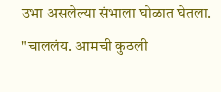उभा असलेल्या संभाला घोळात घेतला. "चाललंय. आमची कुठली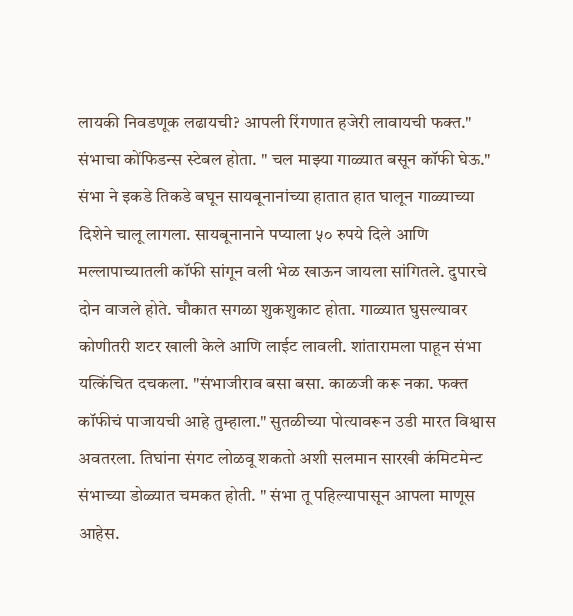लायकी निवडणूक लढायची? आपली रिंगणात हजेरी लावायची फक्त." संभाचा कोंफिडन्स स्टेबल होता. " चल माझ्या गाळ्यात बसून कॉफी घेऊ." संभा ने इकडे तिकडे बघून सायबूनानांच्या हातात हात घालून गाळ्याच्या दिशेने चालू लागला. सायबूनानाने पप्याला ५० रुपये दिले आणि मल्लापाच्यातली कॉफी सांगून वली भेळ खाऊन जायला सांगितले. दुपारचे दोन वाजले होते. चौकात सगळा शुकशुकाट होता. गाळ्यात घुसल्यावर कोणीतरी शटर खाली केले आणि लाईट लावली. शांतारामला पाहून संभा यत्किंचित दचकला. "संभाजीराव बसा बसा. काळजी करू नका. फक्त कॉफीचं पाजायची आहे तुम्हाला." सुतळीच्या पोत्यावरून उडी मारत विश्वास अवतरला. तिघांना संगट लोळवू शकतो अशी सलमान सारखी कंमिटमेन्ट संभाच्या डोळ्यात चमकत होती. " संभा तू पहिल्यापासून आपला माणूस आहेस.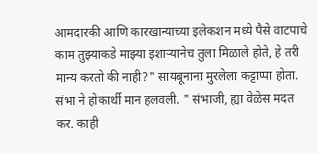आमदारकी आणि कारखान्याच्या इलेकशन मध्ये पैसे वाटपाचे काम तुझ्याकडे माझ्या इशाऱ्यानेच तुला मिळाले होते, हे तरी मान्य करतो की नाही?" सायबूनाना मुरलेला कट्टाप्पा होता. संभा ने होकार्थी मान हलवली. " संभाजी, ह्या वेळेस मदत कर. काही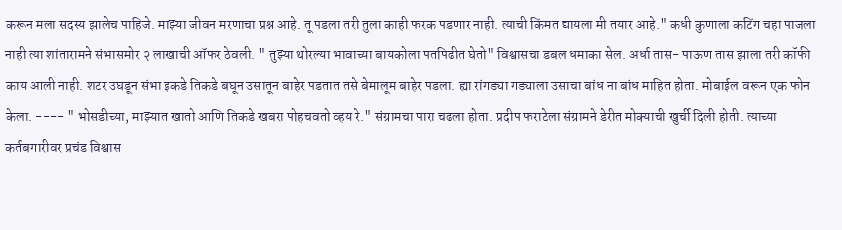करून मला सदस्य झालेच पाहिजे. माझ्या जीवन मरणाचा प्रश्न आहे. तू पडला तरी तुला काही फरक पडणार नाही. त्याची किंमत द्यायला मी तयार आहे." कधी कुणाला कटिंग चहा पाजला नाही त्या शांतारामने संभासमोर २ लाखाची ऑफर ठेवली. " तुझ्या थोरल्या भावाच्या बायकोला पतपिढीत घेतो" विश्वासचा डबल धमाका सेल. अर्धा तास- पाऊण तास झाला तरी कॉफी काय आली नाही. शटर उघडून संभा इकडे तिकडे बघून उसातून बाहेर पडतात तसे बेमालूम बाहेर पडला. ह्या रांगड्या गड्याला उसाचा बांध ना बांध माहित होता. मोबाईल वरून एक फोन केला. ---- " भोसडीच्या, माझ्यात खातो आणि तिकडे खबरा पोहचवतो व्हय रे." संग्रामचा पारा चढला होता. प्रदीप फराटेला संग्रामने डेरीत मोक्याची खुर्ची दिली होती. त्याच्या कर्तबगारीवर प्रचंड विश्वास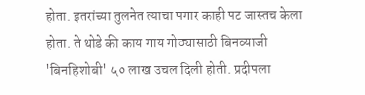होता. इतरांच्या तुलनेत त्याचा पगार काही पट जास्तच केला होता. ते थोडे की काय गाय गोठ्यासाठी बिनव्याजी 'बिनहिशोबी' ५० लाख उचल दिली होती. प्रदीपला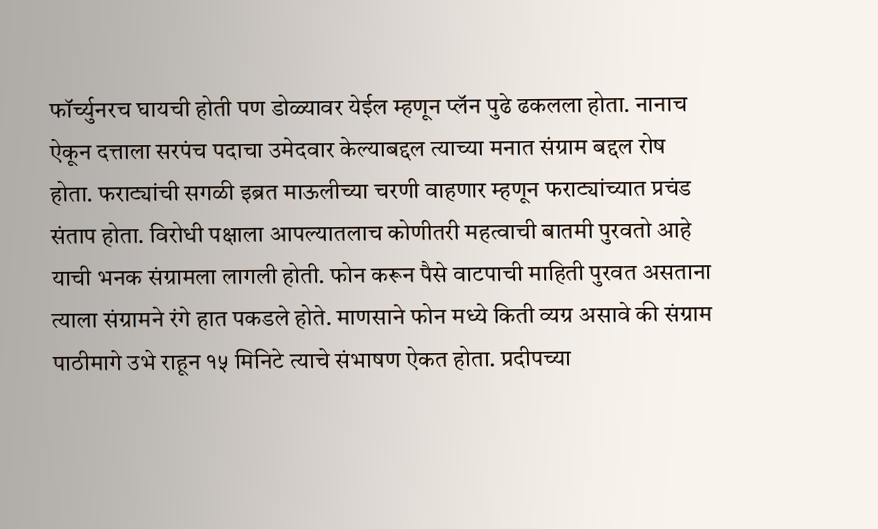फॉर्च्युनरच घायची होती पण डोळ्यावर येईल म्हणून प्लॅन पुढे ढकलला होता. नानाच ऐकून दत्ताला सरपंच पदाचा उमेदवार केल्याबद्दल त्याच्या मनात संग्राम बद्दल रोष होता. फराट्यांची सगळी इब्रत माऊलीच्या चरणी वाहणार म्हणून फराट्यांच्यात प्रचंड संताप होता. विरोधी पक्षाला आपल्यातलाच कोणीतरी महत्वाची बातमी पुरवतो आहे याची भनक संग्रामला लागली होती. फोन करून पैसे वाटपाची माहिती पुरवत असताना त्याला संग्रामने रंगे हात पकडले होते. माणसाने फोन मध्ये किती व्यग्र असावे की संग्राम पाठीमागे उभे राहून १५ मिनिटे त्याचे संभाषण ऐकत होता. प्रदीपच्या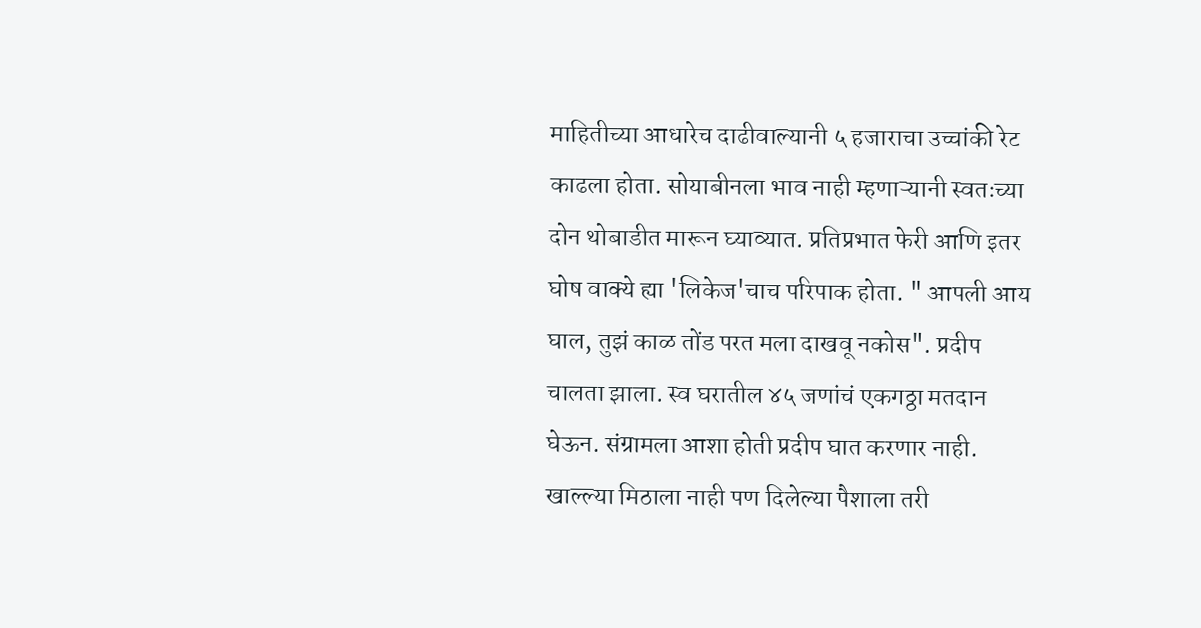माहितीच्या आधारेच दाढीवाल्यानी ५ हजाराचा उच्चांकी रेट काढला होता. सोयाबीनला भाव नाही म्हणाऱ्यानी स्वतःच्या दोन थोबाडीत मारून घ्याव्यात. प्रतिप्रभात फेरी आणि इतर घोष वाक्ये ह्या 'लिकेज'चाच परिपाक होता. " आपली आय घाल, तुझं काळ तोंड परत मला दाखवू नकोस". प्रदीप चालता झाला. स्व घरातील ४५ जणांचं एकगठ्ठा मतदान घेऊन. संग्रामला आशा होती प्रदीप घात करणार नाही. खाल्ल्या मिठाला नाही पण दिलेल्या पैशाला तरी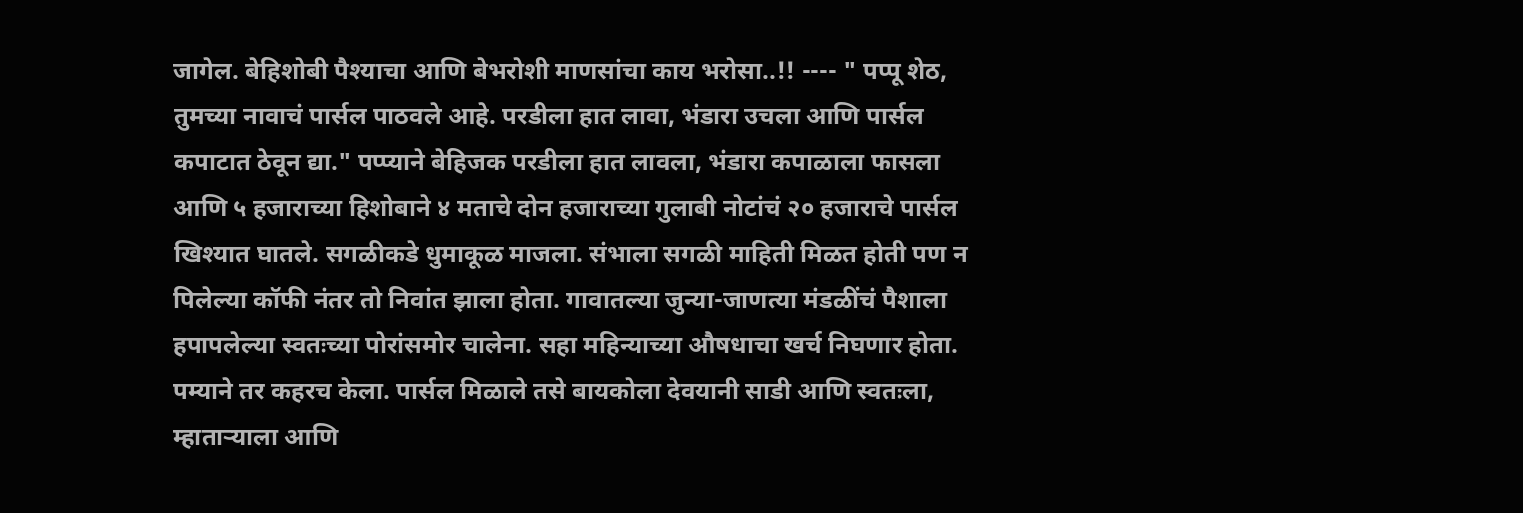जागेल. बेहिशोबी पैश्याचा आणि बेभरोशी माणसांचा काय भरोसा..!! ---- " पप्पू शेठ, तुमच्या नावाचं पार्सल पाठवले आहे. परडीला हात लावा, भंडारा उचला आणि पार्सल कपाटात ठेवून द्या." पप्प्याने बेहिजक परडीला हात लावला, भंडारा कपाळाला फासला आणि ५ हजाराच्या हिशोबाने ४ मताचे दोन हजाराच्या गुलाबी नोटांचं २० हजाराचे पार्सल खिश्यात घातले. सगळीकडे धुमाकूळ माजला. संभाला सगळी माहिती मिळत होती पण न पिलेल्या कॉफी नंतर तो निवांत झाला होता. गावातल्या जुन्या-जाणत्या मंडळींचं पैशाला हपापलेल्या स्वतःच्या पोरांसमोर चालेना. सहा महिन्याच्या औषधाचा खर्च निघणार होता. पम्याने तर कहरच केला. पार्सल मिळाले तसे बायकोला देवयानी साडी आणि स्वतःला, म्हाताऱ्याला आणि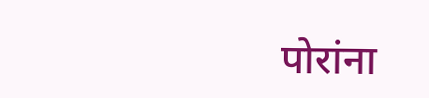पोरांना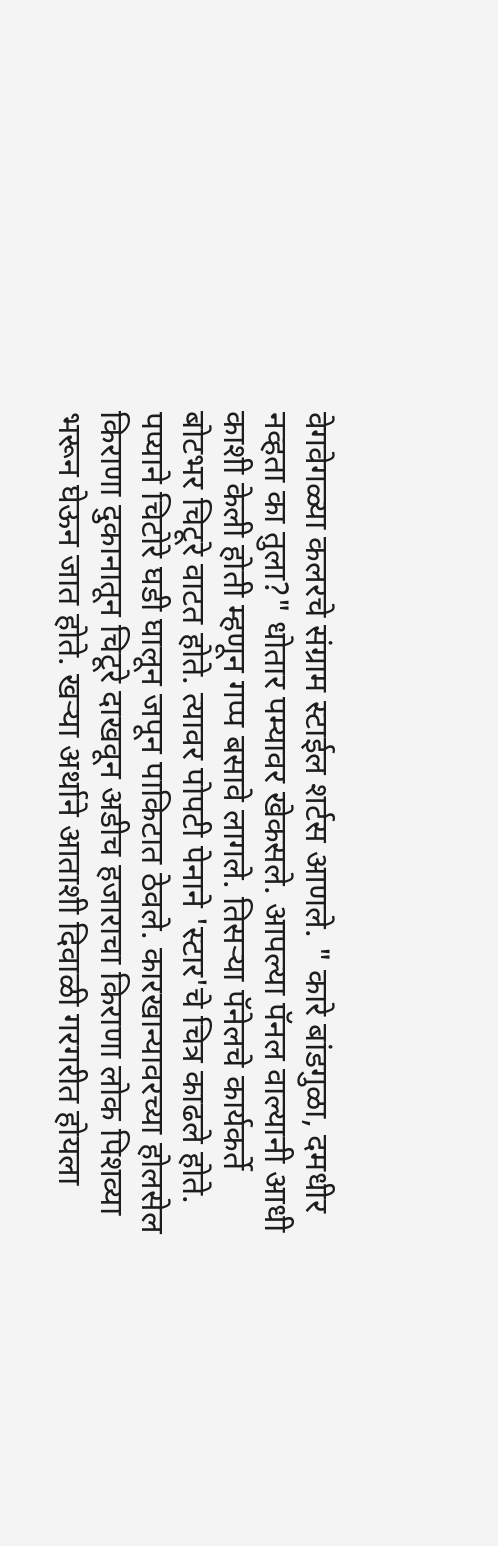वेगवेगळ्या कलरचे संग्राम स्टाईल शर्टस आणले. " कारे बांडगुळा, दमधीर नव्हता का तुला?" धोतार पम्यावर खेकसले. आपल्या पॅनल वाल्यानी आधी काशी केली होती म्हणून गप्प बसावे लागले. तिसऱ्या पॅनेलचे कार्यकर्ते बोटभर चिटूरे वाटत होते. त्यावर पोपटी पेनाने 'स्टार'चे चित्र काढले होते. पप्याने चिटोरे घडी घालून जपून पाकिटात ठेवले. कारखान्यावरच्या होलसेल किराणा दुकानातून चिटूरे दाखवून अडीच हजाराचा किराणा लोक पिशव्या भरून घेऊन जात होते. खऱ्या अर्थाने आताशी दिवाळी गरगरीत होयला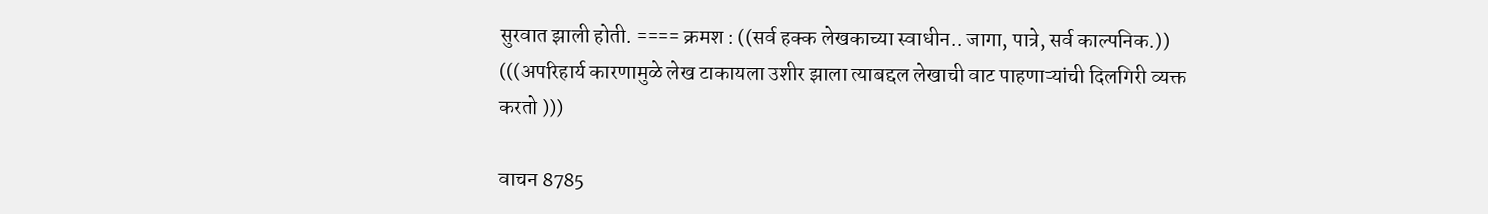सुरवात झाली होती. ==== क्रमश : ((सर्व हक्क लेखकाच्या स्वाधीन.. जागा, पात्रे, सर्व काल्पनिक.)) (((अपरिहार्य कारणामुळे लेख टाकायला उशीर झाला त्याबद्दल लेखाची वाट पाहणाऱ्यांची दिलगिरी व्यक्त करतो )))

वाचन 8785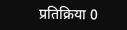प्रतिक्रिया 0